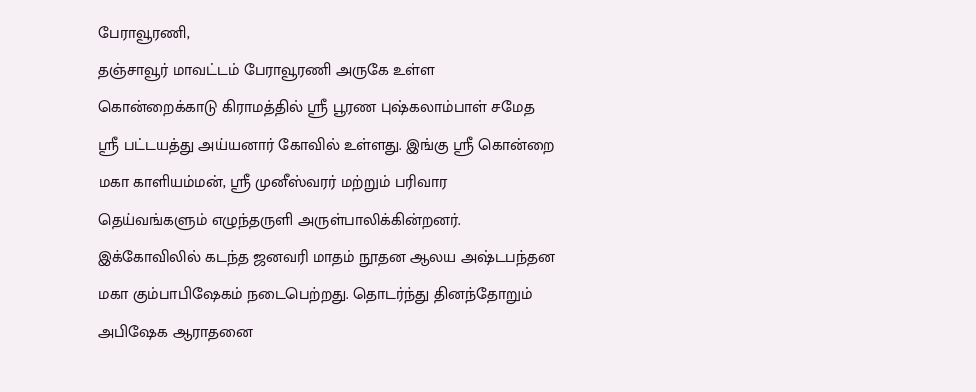பேராவூரணி,
தஞ்சாவூர் மாவட்டம் பேராவூரணி அருகே உள்ள கொன்றைக்காடு கிராமத்தில் ஸ்ரீ பூரண புஷ்கலாம்பாள் சமேத ஸ்ரீ பட்டயத்து அய்யனார் கோவில் உள்ளது. இங்கு ஸ்ரீ கொன்றை மகா காளியம்மன், ஸ்ரீ முனீஸ்வரர் மற்றும் பரிவார தெய்வங்களும் எழுந்தருளி அருள்பாலிக்கின்றனர். இக்கோவிலில் கடந்த ஜனவரி மாதம் நூதன ஆலய அஷ்டபந்தன மகா கும்பாபிஷேகம் நடைபெற்றது. தொடர்ந்து தினந்தோறும் அபிஷேக ஆராதனை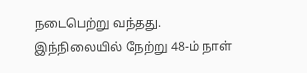நடைபெற்று வந்தது.
இந்நிலையில் நேற்று 48-ம் நாள்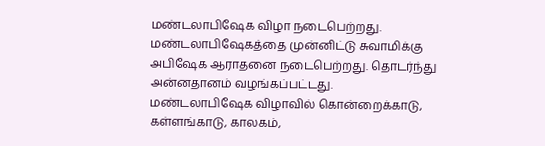மண்டலாபிஷேக விழா நடைபெற்றது. மண்டலாபிஷேகத்தை முன்னிட்டு சுவாமிக்கு அபிஷேக ஆராதனை நடைபெற்றது. தொடர்ந்து அன்னதானம் வழங்கப்பட்டது.
மண்டலாபிஷேக விழாவில் கொன்றைக்காடு, கள்ளங்காடு, காலகம்,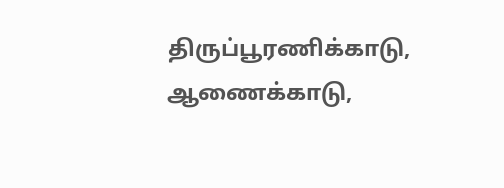திருப்பூரணிக்காடு, ஆணைக்காடு,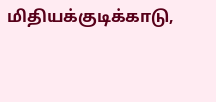மிதியக்குடிக்காடு,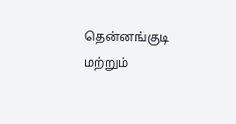தென்னங்குடி மற்றும்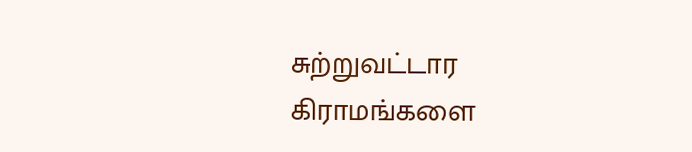சுற்றுவட்டார கிராமங்களை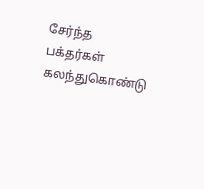சேர்ந்த பக்தர்கள் கலந்துகொண்டு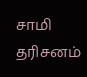சாமி தரிசனம்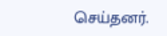செய்தனர்.